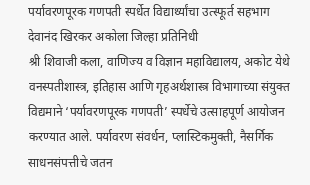पर्यावरणपूरक गणपती स्पर्धेत विद्यार्थ्यांचा उत्स्फूर्त सहभाग
देवानंद खिरकर अकोला जिल्हा प्रतिनिधी
श्री शिवाजी कला, वाणिज्य व विज्ञान महाविद्यालय, अकोट येथे वनस्पतीशास्त्र, इतिहास आणि गृहअर्थशास्त्र विभागाच्या संयुक्त विद्यमाने ‘पर्यावरणपूरक गणपती’ स्पर्धेचे उत्साहपूर्ण आयोजन करण्यात आले. पर्यावरण संवर्धन, प्लास्टिकमुक्ती, नैसर्गिक साधनसंपत्तीचे जतन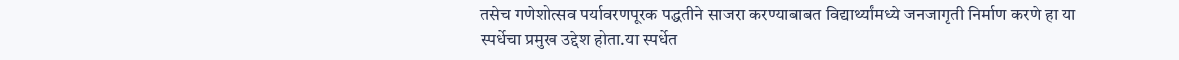तसेच गणेशोत्सव पर्यावरणपूरक पद्धतीने साजरा करण्याबाबत विद्यार्थ्यांमध्ये जनजागृती निर्माण करणे हा या स्पर्धेचा प्रमुख उद्देश होता.या स्पर्धेत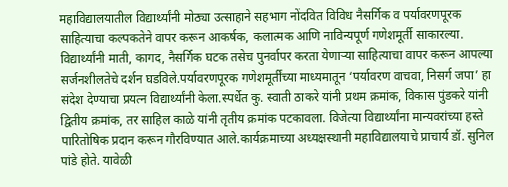महाविद्यालयातील विद्यार्थ्यांनी मोठ्या उत्साहाने सहभाग नोंदवित विविध नैसर्गिक व पर्यावरणपूरक साहित्याचा कल्पकतेने वापर करून आकर्षक, कलात्मक आणि नाविन्यपूर्ण गणेशमूर्ती साकारल्या. विद्यार्थ्यांनी माती, कागद, नैसर्गिक घटक तसेच पुनर्वापर करता येणाऱ्या साहित्याचा वापर करून आपल्या सर्जनशीलतेचे दर्शन घडविले.पर्यावरणपूरक गणेशमूर्तींच्या माध्यमातून ‘पर्यावरण वाचवा, निसर्ग जपा’ हा संदेश देण्याचा प्रयत्न विद्यार्थ्यांनी केला.स्पर्धेत कु. स्वाती ठाकरे यांनी प्रथम क्रमांक, विकास पुंडकरे यांनी द्वितीय क्रमांक, तर साहिल काळे यांनी तृतीय क्रमांक पटकावला. विजेत्या विद्यार्थ्यांना मान्यवरांच्या हस्ते पारितोषिक प्रदान करून गौरविण्यात आले.कार्यक्रमाच्या अध्यक्षस्थानी महाविद्यालयाचे प्राचार्य डॉ. सुनिल पांडे होते. यावेळी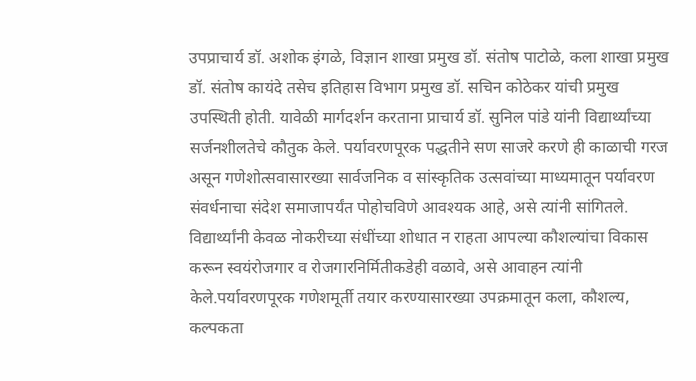उपप्राचार्य डॉ. अशोक इंगळे, विज्ञान शाखा प्रमुख डॉ. संतोष पाटोळे, कला शाखा प्रमुख डॉ. संतोष कायंदे तसेच इतिहास विभाग प्रमुख डॉ. सचिन कोठेकर यांची प्रमुख उपस्थिती होती. यावेळी मार्गदर्शन करताना प्राचार्य डॉ. सुनिल पांडे यांनी विद्यार्थ्यांच्या सर्जनशीलतेचे कौतुक केले. पर्यावरणपूरक पद्धतीने सण साजरे करणे ही काळाची गरज असून गणेशोत्सवासारख्या सार्वजनिक व सांस्कृतिक उत्सवांच्या माध्यमातून पर्यावरण संवर्धनाचा संदेश समाजापर्यंत पोहोचविणे आवश्यक आहे, असे त्यांनी सांगितले. विद्यार्थ्यांनी केवळ नोकरीच्या संधींच्या शोधात न राहता आपल्या कौशल्यांचा विकास करून स्वयंरोजगार व रोजगारनिर्मितीकडेही वळावे, असे आवाहन त्यांनी केले.पर्यावरणपूरक गणेशमूर्ती तयार करण्यासारख्या उपक्रमातून कला, कौशल्य, कल्पकता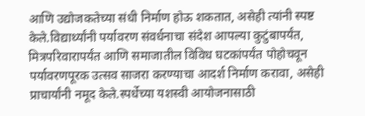आणि उद्योजकतेच्या संधी निर्माण होऊ शकतात, असेही त्यांनी स्पष्ट केले.विद्यार्थ्यांनी पर्यावरण संवर्धनाचा संदेश आपल्या कुटुंबापर्यंत, मित्रपरिवारापर्यंत आणि समाजातील विविध घटकांपर्यंत पोहोचवून पर्यावरणपूरक उत्सव साजरा करण्याचा आदर्श निर्माण करावा, असेही प्राचार्यांनी नमूद केले.स्पर्धेच्या यशस्वी आयोजनासाठी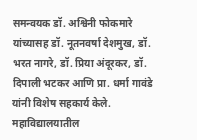समन्वयक डॉ. अश्विनी फोकमारे यांच्यासह डॉ. नूतनवर्षा देशमुख, डॉ. भरत नागरे, डॉ. प्रिया अंदूरकर, डॉ. दिपाली भटकर आणि प्रा. धर्मा गावंडे यांनी विशेष सहकार्य केले. महाविद्यालयातील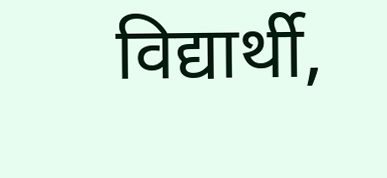विद्यार्थी,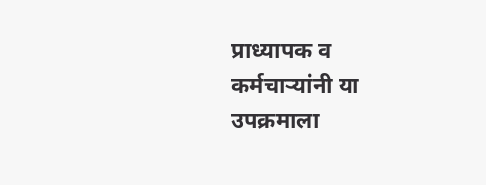प्राध्यापक व कर्मचाऱ्यांनी या उपक्रमाला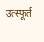उत्स्फूर्त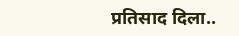प्रतिसाद दिला..